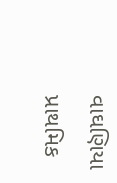વાઘણિયા પ્રાથમિક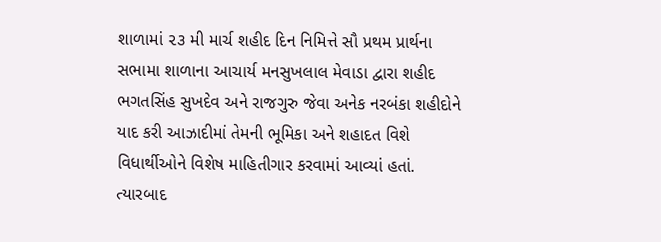શાળામાં ૨૩ મી માર્ચ શહીદ દિન નિમિત્તે સૌ પ્રથમ પ્રાર્થના સભામા શાળાના આચાર્ય મનસુખલાલ મેવાડા દ્વારા શહીદ ભગતસિંહ સુખદેવ અને રાજગુરુ જેવા અનેક નરબંકા શહીદોને યાદ કરી આઝાદીમાં તેમની ભૂમિકા અને શહાદત વિશે વિધાર્થીઓને વિશેષ માહિતીગાર કરવામાં આવ્યાં હતાં.
ત્યારબાદ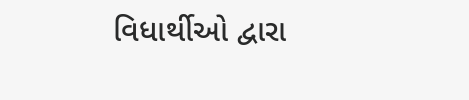વિધાર્થીઓ દ્વારા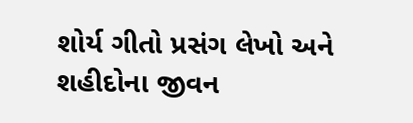શોર્ય ગીતો પ્રસંગ લેખો અને શહીદોના જીવન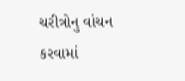ચરીત્રોનુ વાંચન કરવામાં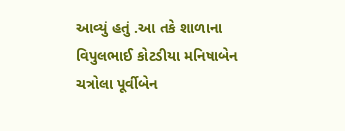આવ્યું હતું .આ તકે શાળાના વિપુલભાઈ કોટડીયા મનિષાબેન ચત્રોલા પૂર્વીબેન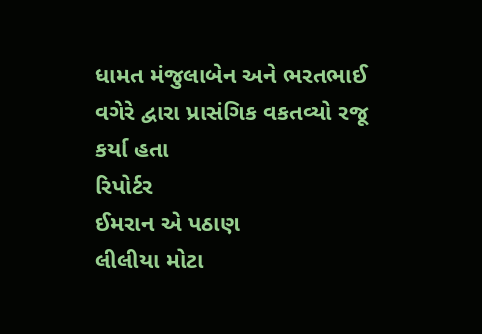ધામત મંજુલાબેન અને ભરતભાઈ વગેરે દ્વારા પ્રાસંગિક વકતવ્યો રજૂ કર્યા હતા
રિપોર્ટર
ઈમરાન એ પઠાણ
લીલીયા મોટા